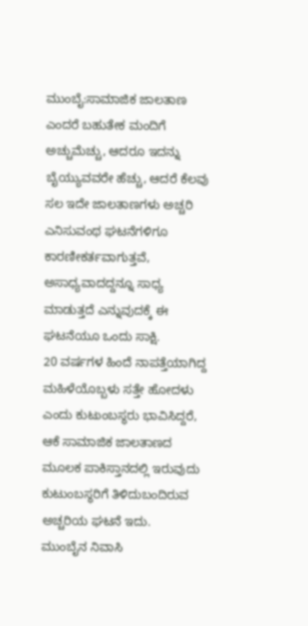ಮುಂಬೈ:ಸಾಮಾಜಿಕ ಜಾಲತಾಣ ಎಂದರೆ ಬಹುತೇಕ ಮಂದಿಗೆ ಅಚ್ಚುಮೆಚ್ಚು, ಆದರೂ ಇದನ್ನು ಬೈಯ್ಯುವವರೇ ಹೆಚ್ಚು, ಆದರೆ ಕೆಲವು ಸಲ ಇದೇ ಜಾಲತಾಣಗಳು ಅಚ್ಚರಿ ಎನಿಸುವಂಥ ಘಟನೆಗಳಿಗೂ ಕಾರಣೀಕರ್ತವಾಗುತ್ತವೆ, ಅಸಾಧ್ಯವಾದದ್ದನ್ನೂ ಸಾಧ್ಯ ಮಾಡುತ್ತದೆ ಎನ್ನುವುದಕ್ಕೆ ಈ ಘಟನೆಯೂ ಒಂದು ಸಾಕ್ಷಿ.
20 ವರ್ಷಗಳ ಹಿಂದೆ ನಾಪತ್ತೆಯಾಗಿದ್ದ ಮಹಿಳೆಯೊಬ್ಬಳು ಸತ್ತೇ ಹೋದಳು ಎಂದು ಕುಟುಂಬಸ್ಥರು ಭಾವಿಸಿದ್ದರೆ, ಆಕೆ ಸಾಮಾಜಿಕ ಜಾಲತಾಣದ ಮೂಲಕ ಪಾಕಿಸ್ತಾನದಲ್ಲಿ ಇರುವುದು ಕುಟುಂಬಸ್ಥರಿಗೆ ತಿಳಿದುಬಂದಿರುವ ಅಚ್ಚರಿಯ ಘಟನೆ ಇದು.
ಮುಂಬೈನ ನಿವಾಸಿ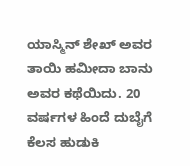ಯಾಸ್ಮಿನ್ ಶೇಖ್ ಅವರ ತಾಯಿ ಹಮೀದಾ ಬಾನು ಅವರ ಕಥೆಯಿದು. 20 ವರ್ಷಗಳ ಹಿಂದೆ ದುಬೈಗೆ ಕೆಲಸ ಹುಡುಕಿ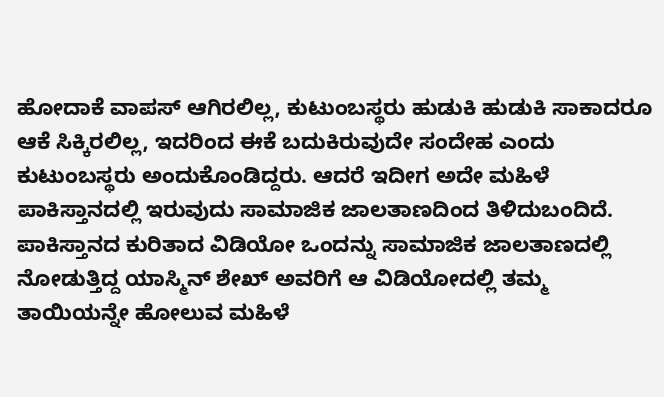ಹೋದಾಕೆ ವಾಪಸ್ ಆಗಿರಲಿಲ್ಲ, ಕುಟುಂಬಸ್ಥರು ಹುಡುಕಿ ಹುಡುಕಿ ಸಾಕಾದರೂ ಆಕೆ ಸಿಕ್ಕಿರಲಿಲ್ಲ, ಇದರಿಂದ ಈಕೆ ಬದುಕಿರುವುದೇ ಸಂದೇಹ ಎಂದು ಕುಟುಂಬಸ್ಥರು ಅಂದುಕೊಂಡಿದ್ದರು. ಆದರೆ ಇದೀಗ ಅದೇ ಮಹಿಳೆ ಪಾಕಿಸ್ತಾನದಲ್ಲಿ ಇರುವುದು ಸಾಮಾಜಿಕ ಜಾಲತಾಣದಿಂದ ತಿಳಿದುಬಂದಿದೆ.
ಪಾಕಿಸ್ತಾನದ ಕುರಿತಾದ ವಿಡಿಯೋ ಒಂದನ್ನು ಸಾಮಾಜಿಕ ಜಾಲತಾಣದಲ್ಲಿ ನೋಡುತ್ತಿದ್ದ ಯಾಸ್ಮಿನ್ ಶೇಖ್ ಅವರಿಗೆ ಆ ವಿಡಿಯೋದಲ್ಲಿ ತಮ್ಮ ತಾಯಿಯನ್ನೇ ಹೋಲುವ ಮಹಿಳೆ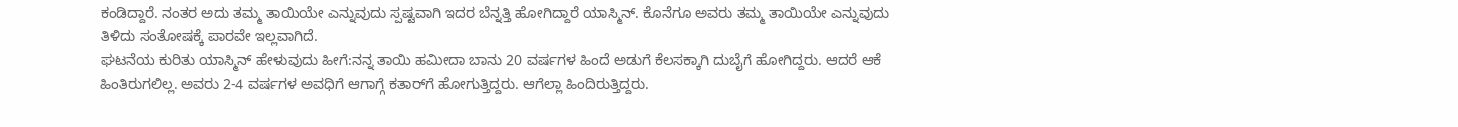ಕಂಡಿದ್ದಾರೆ. ನಂತರ ಅದು ತಮ್ಮ ತಾಯಿಯೇ ಎನ್ನುವುದು ಸ್ಪಷ್ಟವಾಗಿ ಇದರ ಬೆನ್ನತ್ತಿ ಹೋಗಿದ್ದಾರೆ ಯಾಸ್ಮಿನ್. ಕೊನೆಗೂ ಅವರು ತಮ್ಮ ತಾಯಿಯೇ ಎನ್ನುವುದು ತಿಳಿದು ಸಂತೋಷಕ್ಕೆ ಪಾರವೇ ಇಲ್ಲವಾಗಿದೆ.
ಘಟನೆಯ ಕುರಿತು ಯಾಸ್ಮಿನ್ ಹೇಳುವುದು ಹೀಗೆ:ನನ್ನ ತಾಯಿ ಹಮೀದಾ ಬಾನು 20 ವರ್ಷಗಳ ಹಿಂದೆ ಅಡುಗೆ ಕೆಲಸಕ್ಕಾಗಿ ದುಬೈಗೆ ಹೋಗಿದ್ದರು. ಆದರೆ ಆಕೆ ಹಿಂತಿರುಗಲಿಲ್ಲ. ಅವರು 2-4 ವರ್ಷಗಳ ಅವಧಿಗೆ ಆಗಾಗ್ಗೆ ಕತಾರ್‌ಗೆ ಹೋಗುತ್ತಿದ್ದರು. ಆಗೆಲ್ಲಾ ಹಿಂದಿರುತ್ತಿದ್ದರು.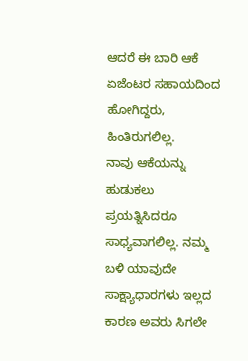ಆದರೆ ಈ ಬಾರಿ ಆಕೆ ಏಜೆಂಟರ ಸಹಾಯದಿಂದ ಹೋಗಿದ್ದರು, ಹಿಂತಿರುಗಲಿಲ್ಲ.
ನಾವು ಆಕೆಯನ್ನು ಹುಡುಕಲು ಪ್ರಯತ್ನಿಸಿದರೂ ಸಾಧ್ಯವಾಗಲಿಲ್ಲ. ನಮ್ಮ ಬಳಿ ಯಾವುದೇ ಸಾಕ್ಷ್ಯಾಧಾರಗಳು ಇಲ್ಲದ ಕಾರಣ ಅವರು ಸಿಗಲೇ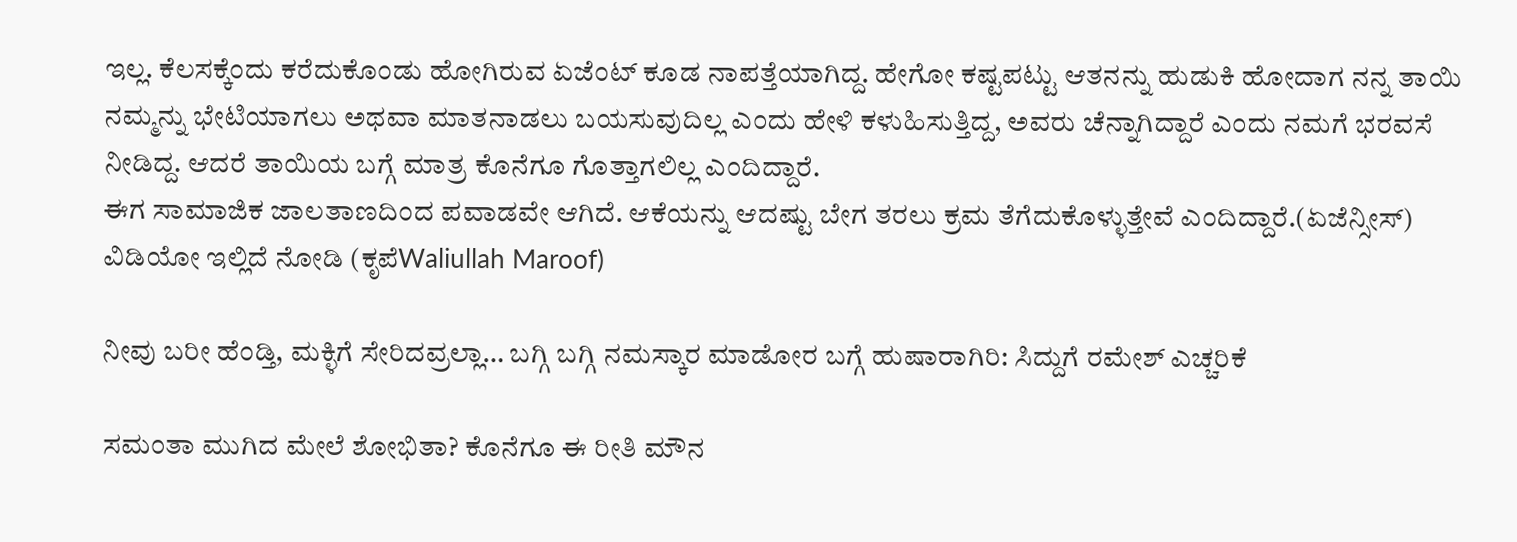ಇಲ್ಲ. ಕೆಲಸಕ್ಕೆಂದು ಕರೆದುಕೊಂಡು ಹೋಗಿರುವ ಏಜೆಂಟ್ ಕೂಡ ನಾಪತ್ತೆಯಾಗಿದ್ದ. ಹೇಗೋ ಕಷ್ಟಪಟ್ಟು ಆತನನ್ನು ಹುಡುಕಿ ಹೋದಾಗ ನನ್ನ ತಾಯಿ ನಮ್ಮನ್ನು ಭೇಟಿಯಾಗಲು ಅಥವಾ ಮಾತನಾಡಲು ಬಯಸುವುದಿಲ್ಲ ಎಂದು ಹೇಳಿ ಕಳುಹಿಸುತ್ತಿದ್ದ, ಅವರು ಚೆನ್ನಾಗಿದ್ದಾರೆ ಎಂದು ನಮಗೆ ಭರವಸೆ ನೀಡಿದ್ದ. ಆದರೆ ತಾಯಿಯ ಬಗ್ಗೆ ಮಾತ್ರ ಕೊನೆಗೂ ಗೊತ್ತಾಗಲಿಲ್ಲ ಎಂದಿದ್ದಾರೆ.
ಈಗ ಸಾಮಾಜಿಕ ಜಾಲತಾಣದಿಂದ ಪವಾಡವೇ ಆಗಿದೆ. ಆಕೆಯನ್ನು ಆದಷ್ಟು ಬೇಗ ತರಲು ಕ್ರಮ ತೆಗೆದುಕೊಳ್ಳುತ್ತೇವೆ ಎಂದಿದ್ದಾರೆ.(ಏಜೆನ್ಸೀಸ್)
ವಿಡಿಯೋ ಇಲ್ಲಿದೆ ನೋಡಿ (ಕೃಪೆWaliullah Maroof)

ನೀವು ಬರೀ ಹೆಂಡ್ತಿ, ಮಕ್ಳಿಗೆ ಸೇರಿದವ್ರಲ್ಲಾ… ಬಗ್ಗಿ ಬಗ್ಗಿ ನಮಸ್ಕಾರ ಮಾಡೋರ ಬಗ್ಗೆ ಹುಷಾರಾಗಿರಿ: ಸಿದ್ದುಗೆ ರಮೇಶ್ ಎಚ್ಚರಿಕೆ

ಸಮಂತಾ ಮುಗಿದ ಮೇಲೆ ಶೋಭಿತಾ? ಕೊನೆಗೂ ಈ ರೀತಿ ಮೌನ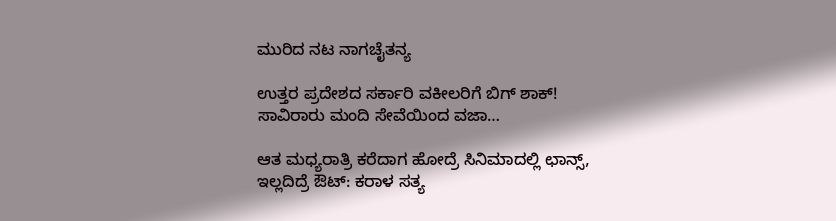ಮುರಿದ ನಟ ನಾಗಚೈತನ್ಯ

ಉತ್ತರ ಪ್ರದೇಶದ ಸರ್ಕಾರಿ ವಕೀಲರಿಗೆ ಬಿಗ್ ಶಾಕ್! ಸಾವಿರಾರು ಮಂದಿ ಸೇವೆಯಿಂದ ವಜಾ…

ಆತ ಮಧ್ಯರಾತ್ರಿ ಕರೆದಾಗ ಹೋದ್ರೆ ಸಿನಿಮಾದಲ್ಲಿ ಛಾನ್ಸ್, ಇಲ್ಲದಿದ್ರೆ ಔಟ್: ಕರಾಳ ಸತ್ಯ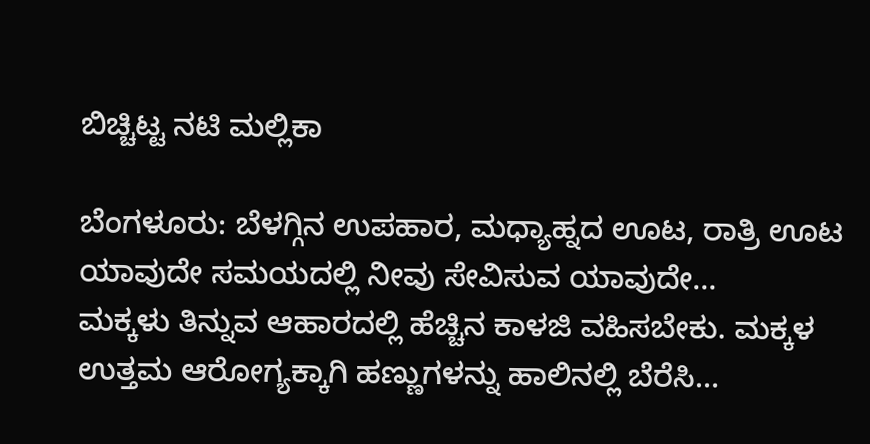ಬಿಚ್ಚಿಟ್ಟ ನಟಿ ಮಲ್ಲಿಕಾ

ಬೆಂಗಳೂರು: ಬೆಳಗ್ಗಿನ ಉಪಹಾರ, ಮಧ್ಯಾಹ್ನದ ಊಟ, ರಾತ್ರಿ ಊಟ ಯಾವುದೇ ಸಮಯದಲ್ಲಿ ನೀವು ಸೇವಿಸುವ ಯಾವುದೇ…
ಮಕ್ಕಳು ತಿನ್ನುವ ಆಹಾರದಲ್ಲಿ ಹೆಚ್ಚಿನ ಕಾಳಜಿ ವಹಿಸಬೇಕು. ಮಕ್ಕಳ ಉತ್ತಮ ಆರೋಗ್ಯಕ್ಕಾಗಿ ಹಣ್ಣುಗಳನ್ನು ಹಾಲಿನಲ್ಲಿ ಬೆರೆಸಿ…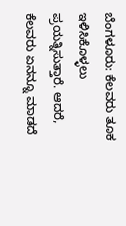ಬೆಂಗಳೂರು: ಕೆಲವರು ತೂಕ ಇಳಿಸಿಕೊಳ್ಳಲು ಪ್ರಯತ್ನಿಸುತ್ತಾರೆ. ಆದರೆ, ಕೆಲವರು ಏನನ್ನೂ ಮಾಡದೆ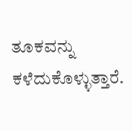ತೂಕವನ್ನು ಕಳೆದುಕೊಳ್ಳುತ್ತಾರೆ.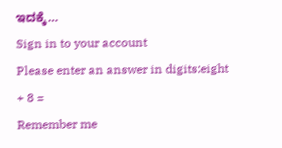ಇದಕ್ಕೆ…
Sign in to your account
Please enter an answer in digits:eight + 8 =
Remember me